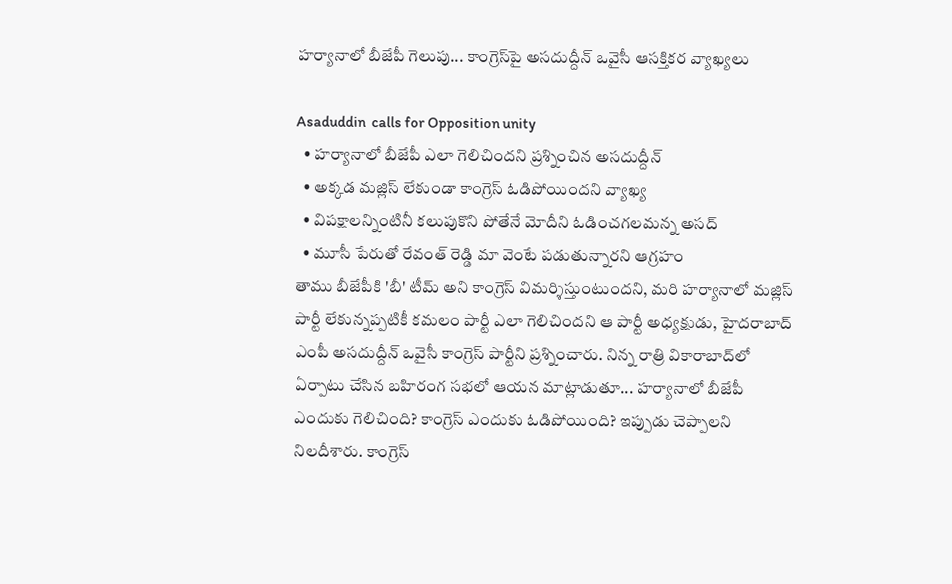హర్యానాలో బీజేపీ గెలుపు... కాంగ్రెస్‌పై అసదుద్దీన్ ఒవైసీ ఆసక్తికర వ్యాఖ్యలు

Asaduddin  calls for Opposition unity
  • హర్యానాలో బీజేపీ ఎలా గెలిచిందని ప్రశ్నించిన అసదుద్దీన్
  • అక్కడ మజ్లిస్ లేకుండా కాంగ్రెస్ ఓడిపోయిందని వ్యాఖ్య
  • విపక్షాలన్నింటినీ కలుపుకొని పోతేనే మోదీని ఓడించగలమన్న అసద్
  • మూసీ పేరుతో రేవంత్ రెడ్డి మా వెంటే పడుతున్నారని ఆగ్రహం
తాము బీజేపీకి 'బీ' టీమ్ అని కాంగ్రెస్ విమర్శిస్తుంటుందని, మరి హర్యానాలో మజ్లిస్ పార్టీ లేకున్నప్పటికీ కమలం పార్టీ ఎలా గెలిచిందని ఆ పార్టీ అధ్యక్షుడు, హైదరాబాద్ ఎంపీ అసదుద్దీన్ ఒవైసీ కాంగ్రెస్ పార్టీని ప్రశ్నించారు. నిన్న రాత్రి వికారాబాద్‌లో ఏర్పాటు చేసిన బహిరంగ సభలో ఆయన మాట్లాడుతూ... హర్యానాలో బీజేపీ ఎందుకు గెలిచింది? కాంగ్రెస్ ఎందుకు ఓడిపోయింది? ఇప్పుడు చెప్పాలని నిలదీశారు. కాంగ్రెస్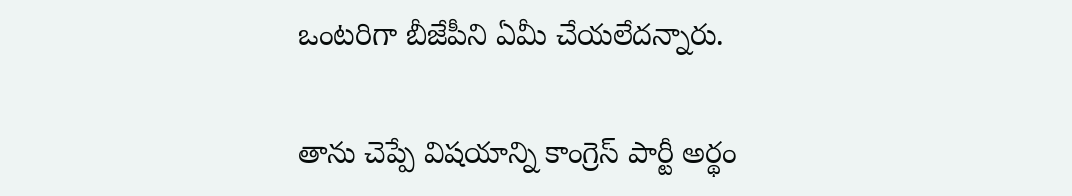ఒంటరిగా బీజేపీని ఏమీ చేయలేదన్నారు.

తాను చెప్పే విషయాన్ని కాంగ్రెస్ పార్టీ అర్థం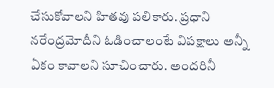చేసుకోవాలని హితవు పలికారు. ప్రధాని నరేంద్రమోదీని ఓడించాలంటే విపక్షాలు అన్నీ ఏకం కావాలని సూచించారు. అందరినీ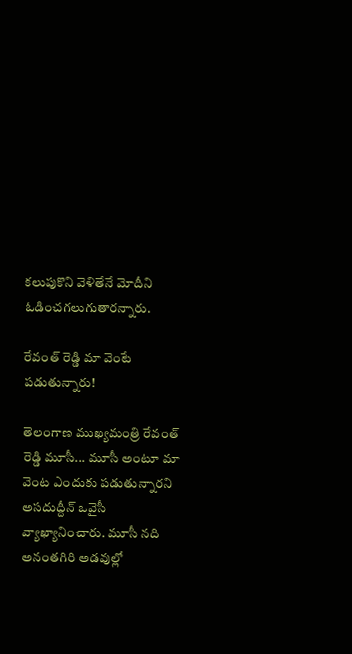కలుపుకొని వెళితేనే మోదీని ఓడించగలుగుతారన్నారు.

రేవంత్ రెడ్డి మా వెంటే పడుతున్నారు!

తెలంగాణ ముఖ్యమంత్రి రేవంత్ రెడ్డి మూసీ... మూసీ అంటూ మా వెంట ఎందుకు పడుతున్నారని అసదుద్దీన్ ఒవైసీ వ్యాఖ్యానించారు. మూసీ నది అనంతగిరి అడవుల్లో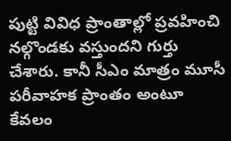పుట్టి వివిధ ప్రాంతాల్లో ప్రవహించి నల్గొండకు వస్తుందని గుర్తు చేశారు. కానీ సీఎం మాత్రం మూసీ పరీవాహక ప్రాంతం అంటూ కేవలం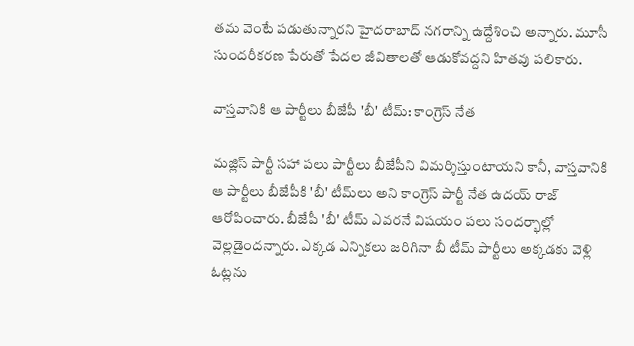తమ వెంటే పడుతున్నారని హైదరాబాద్ నగరాన్ని ఉద్దేశించి అన్నారు. మూసీ సుందరీకరణ పేరుతో పేదల జీవితాలతో ఆడుకోవద్దని హితవు పలికారు.

వాస్తవానికి ఆ పార్టీలు బీజేపీ 'బీ' టీమ్: కాంగ్రెస్ నేత

మజ్లిస్ పార్టీ సహా పలు పార్టీలు బీజేపీని విమర్శిస్తుంటాయని కానీ, వాస్తవానికి ఆ పార్టీలు బీజేపీకి 'బీ' టీమ్‌లు అని కాంగ్రెస్ పార్టీ నేత ఉదయ్ రాజ్ ఆరోపించారు. బీజేపీ 'బీ' టీమ్ ఎవరనే విషయం పలు సందర్భాల్లో వెల్లడైందన్నారు. ఎక్కడ ఎన్నికలు జరిగినా బీ టీమ్ పార్టీలు అక్కడకు వెళ్లి ఓట్లను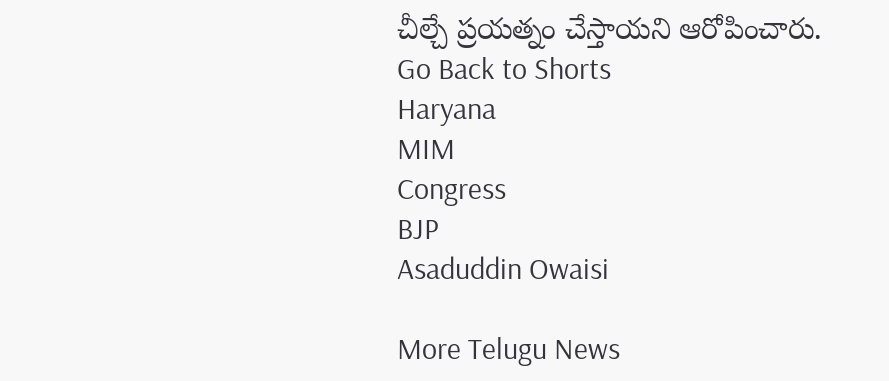చీల్చే ప్రయత్నం చేస్తాయని ఆరోపించారు.
Go Back to Shorts
Haryana
MIM
Congress
BJP
Asaduddin Owaisi

More Telugu News